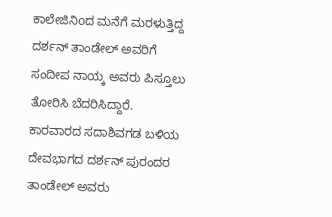ಕಾಲೇಜಿನಿoದ ಮನೆಗೆ ಮರಳುತ್ತಿದ್ದ ದರ್ಶನ್ ತಾಂಡೇಲ್ ಅವರಿಗೆ ಸಂದೀಪ ನಾಯ್ಕ ಅವರು ಪಿಸ್ತೂಲು ತೋರಿಸಿ ಬೆದರಿಸಿದ್ದಾರೆ.
ಕಾರವಾರದ ಸದಾಶಿವಗಡ ಬಳಿಯ ದೇವಭಾಗದ ದರ್ಶನ್ ಪುರಂದರ ತಾಂಡೇಲ್ ಅವರು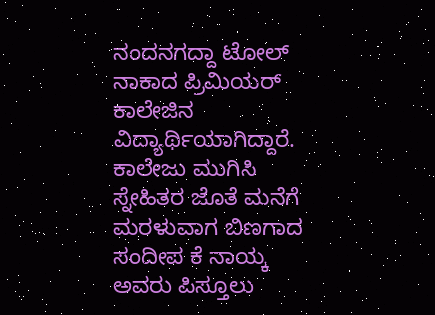ನಂದನಗದ್ದಾ ಟೋಲ್ ನಾಕಾದ ಪ್ರಿಮಿಯರ್ ಕಾಲೇಜಿನ ವಿದ್ಯಾರ್ಥಿಯಾಗಿದ್ದಾರೆ. ಕಾಲೇಜು ಮುಗಿಸಿ ಸ್ನೇಹಿತರ ಜೊತೆ ಮನೆಗೆ ಮರಳುವಾಗ ಬಿಣಗಾದ ಸಂದೀಪ ಕೆ ನಾಯ್ಕ ಅವರು ಪಿಸ್ತೂಲು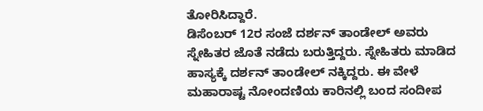ತೋರಿಸಿದ್ದಾರೆ.
ಡಿಸೆಂಬರ್ 12ರ ಸಂಜೆ ದರ್ಶನ್ ತಾಂಡೇಲ್ ಅವರು ಸ್ನೇಹಿತರ ಜೊತೆ ನಡೆದು ಬರುತ್ತಿದ್ದರು. ಸ್ನೇಹಿತರು ಮಾಡಿದ ಹಾಸ್ಯಕ್ಕೆ ದರ್ಶನ್ ತಾಂಡೇಲ್ ನಕ್ಕಿದ್ದರು. ಈ ವೇಳೆ ಮಹಾರಾಷ್ಟ ನೋಂದಣಿಯ ಕಾರಿನಲ್ಲಿ ಬಂದ ಸಂದೀಪ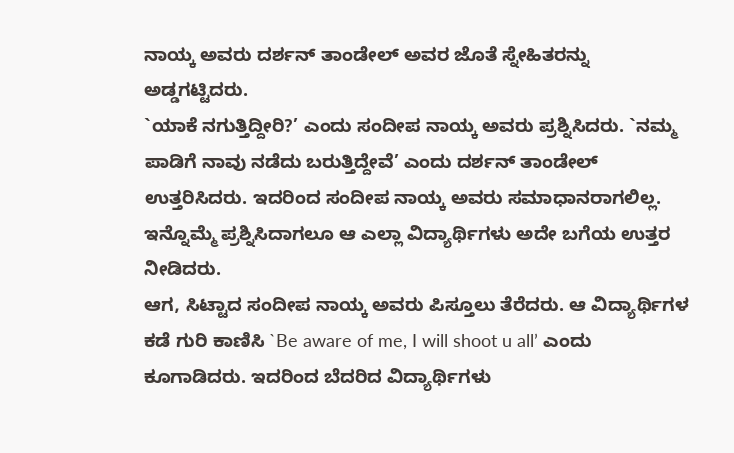ನಾಯ್ಕ ಅವರು ದರ್ಶನ್ ತಾಂಡೇಲ್ ಅವರ ಜೊತೆ ಸ್ನೇಹಿತರನ್ನು ಅಡ್ಡಗಟ್ಟಿದರು.
`ಯಾಕೆ ನಗುತ್ತಿದ್ದೀರಿ?’ ಎಂದು ಸಂದೀಪ ನಾಯ್ಕ ಅವರು ಪ್ರಶ್ನಿಸಿದರು. `ನಮ್ಮ ಪಾಡಿಗೆ ನಾವು ನಡೆದು ಬರುತ್ತಿದ್ದೇವೆ’ ಎಂದು ದರ್ಶನ್ ತಾಂಡೇಲ್ ಉತ್ತರಿಸಿದರು. ಇದರಿಂದ ಸಂದೀಪ ನಾಯ್ಕ ಅವರು ಸಮಾಧಾನರಾಗಲಿಲ್ಲ. ಇನ್ನೊಮ್ಮೆ ಪ್ರಶ್ನಿಸಿದಾಗಲೂ ಆ ಎಲ್ಲಾ ವಿದ್ಯಾರ್ಥಿಗಳು ಅದೇ ಬಗೆಯ ಉತ್ತರ ನೀಡಿದರು.
ಆಗ, ಸಿಟ್ಟಾದ ಸಂದೀಪ ನಾಯ್ಕ ಅವರು ಪಿಸ್ತೂಲು ತೆರೆದರು. ಆ ವಿದ್ಯಾರ್ಥಿಗಳ ಕಡೆ ಗುರಿ ಕಾಣಿಸಿ `Be aware of me, I will shoot u all’ ಎಂದು ಕೂಗಾಡಿದರು. ಇದರಿಂದ ಬೆದರಿದ ವಿದ್ಯಾರ್ಥಿಗಳು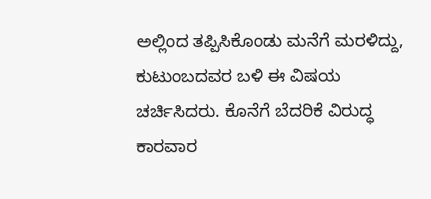ಅಲ್ಲಿಂದ ತಪ್ಪಿಸಿಕೊಂಡು ಮನೆಗೆ ಮರಳಿದ್ದು, ಕುಟುಂಬದವರ ಬಳಿ ಈ ವಿಷಯ ಚರ್ಚಿಸಿದರು. ಕೊನೆಗೆ ಬೆದರಿಕೆ ವಿರುದ್ಧ ಕಾರವಾರ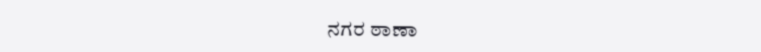ನಗರ ಠಾಣಾ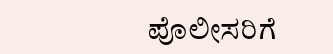ಪೊಲೀಸರಿಗೆ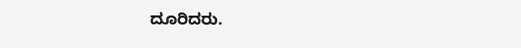ದೂರಿದರು.